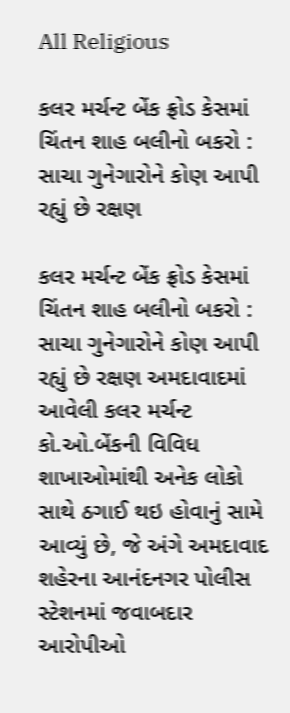All Religious

કલર મર્ચન્ટ બેંક ફ્રોડ કેસમાં ચિંતન શાહ બલીનો બકરો : સાચા ગુનેગારોને કોણ આપી રહ્યું છે રક્ષણ

કલર મર્ચન્ટ બેંક ફ્રોડ કેસમાં ચિંતન શાહ બલીનો બકરો : સાચા ગુનેગારોને કોણ આપી રહ્યું છે રક્ષણ અમદાવાદમાં આવેલી કલર મર્ચન્ટ કો.ઓ.બેંકની વિવિધ શાખાઓમાંથી અનેક લોકો સાથે ઠગાઈ થઇ હોવાનું સામે આવ્યું છે, જે અંગે અમદાવાદ શહેરના આનંદનગર પોલીસ સ્ટેશનમાં જવાબદાર આરોપીઓ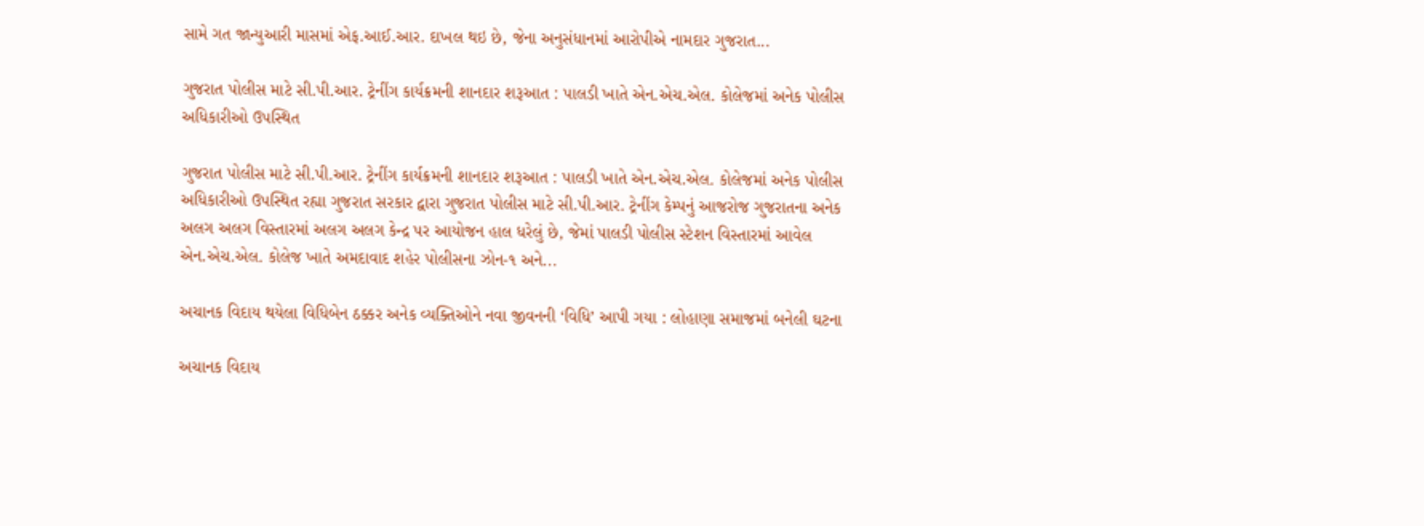સામે ગત જાન્યુઆરી માસમાં એફ.આઈ.આર. દાખલ થઇ છે, જેના અનુસંધાનમાં આરોપીએ નામદાર ગુજરાત...

ગુજરાત પોલીસ માટે સી.પી.આર. ટ્રેનીંગ કાર્યક્રમની શાનદાર શરૂઆત : પાલડી ખાતે એન.એચ.એલ. કોલેજમાં અનેક પોલીસ અધિકારીઓ ઉપસ્થિત

ગુજરાત પોલીસ માટે સી.પી.આર. ટ્રેનીંગ કાર્યક્રમની શાનદાર શરૂઆત : પાલડી ખાતે એન.એચ.એલ. કોલેજમાં અનેક પોલીસ અધિકારીઓ ઉપસ્થિત રહ્યા ગુજરાત સરકાર દ્વારા ગુજરાત પોલીસ માટે સી.પી.આર. ટ્રેનીંગ કેમ્પનું આજરોજ ગુજરાતના અનેક અલગ અલગ વિસ્તારમાં અલગ અલગ કેન્દ્ર પર આયોજન હાલ ધરેલું છે, જેમાં પાલડી પોલીસ સ્ટેશન વિસ્તારમાં આવેલ એન.એચ.એલ. કોલેજ ખાતે અમદાવાદ શહેર પોલીસના ઝોન-૧ અને...

અચાનક વિદાય થયેલા વિધિબેન ઠક્કર અનેક વ્યક્તિઓને નવા જીવનની ‘વિધિ’ આપી ગયા : લોહાણા સમાજમાં બનેલી ઘટના

અચાનક વિદાય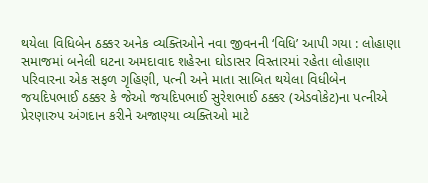થયેલા વિધિબેન ઠક્કર અનેક વ્યક્તિઓને નવા જીવનની ‘વિધિ’ આપી ગયા : લોહાણા સમાજમાં બનેલી ઘટના અમદાવાદ શહેરના ઘોડાસર વિસ્તારમાં રહેતા લોહાણા પરિવારના એક સફળ ગૃહિણી, પત્ની અને માતા સાબિત થયેલા વિધીબેન જયદિપભાઈ ઠક્કર કે જેઓ જયદિપભાઈ સુરેશભાઈ ઠક્કર (એડવોકેટ)ના પત્નીએ  પ્રેરણારુપ અંગદાન કરીને અજાણ્યા વ્યક્તિઓ માટે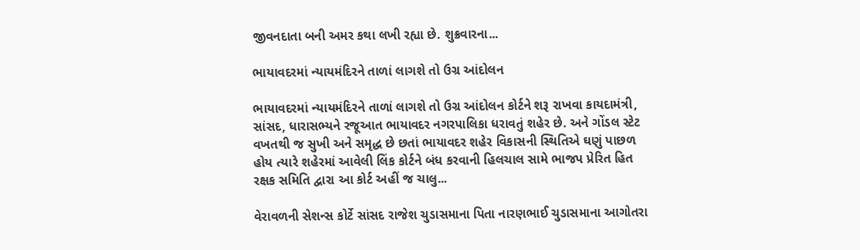જીવનદાતા બની અમર કથા લખી રહ્યા છે. શુક્રવારના...

ભાયાવદરમાં ન્યાયમંદિરને તાળાં લાગશે તો ઉગ્ર આંદોલન

ભાયાવદરમાં ન્યાયમંદિરને તાળાં લાગશે તો ઉગ્ર આંદોલન કોર્ટને શરૂ રાખવા કાયદામંત્રી, સાંસદ, ધારાસભ્યને રજૂઆત ભાયાવદર નગરપાલિકા ધરાવતું શહેર છે. અને ગોંડલ સ્ટેટ વખતથી જ સુખી અને સમૃદ્ધ છે છતાં ભાયાવદર શહેર વિકાસની સ્થિતિએ ઘણું પાછળ હોય ત્યારે શહેરમાં આવેલી લિંક કોર્ટને બંધ કરવાની હિલચાલ સામે ભાજપ પ્રેરિત હિત રક્ષક સમિતિ દ્વારા આ કોર્ટ અહીં જ ચાલુ...

વેરાવળની સેશન્સ કોર્ટે સાંસદ રાજેશ ચુડાસમાના પિતા નારણભાઈ ચુડાસમાના આગોતરા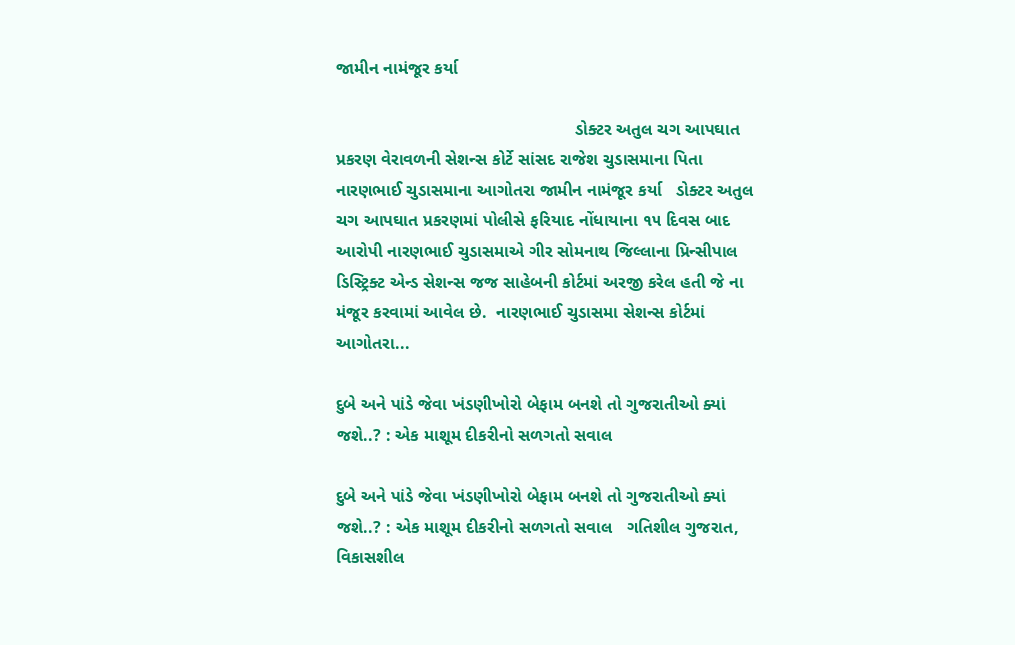જામીન નામંજૂર કર્યા

                                                  ડોક્ટર અતુલ ચગ આપઘાત પ્રકરણ વેરાવળની સેશન્સ કોર્ટે સાંસદ રાજેશ ચુડાસમાના પિતા નારણભાઈ ચુડાસમાના આગોતરા જામીન નામંજૂર કર્યા   ડોક્ટર અતુલ ચગ આપઘાત પ્રકરણમાં પોલીસે ફરિયાદ નોંધાયાના ૧૫ દિવસ બાદ આરોપી નારણભાઈ ચુડાસમાએ ગીર સોમનાથ જિલ્લાના પ્રિન્સીપાલ ડિસ્ટ્રિક્ટ એન્ડ સેશન્સ જજ સાહેબની કોર્ટમાં અરજી કરેલ હતી જે ના મંજૂર કરવામાં આવેલ છે.  નારણભાઈ ચુડાસમા સેશન્સ કોર્ટમાં આગોતરા...

દુબે અને પાંડે જેવા ખંડણીખોરો બેફામ બનશે તો ગુજરાતીઓ ક્યાં જશે..? : એક માશૂમ દીકરીનો સળગતો સવાલ

દુબે અને પાંડે જેવા ખંડણીખોરો બેફામ બનશે તો ગુજરાતીઓ ક્યાં જશે..? : એક માશૂમ દીકરીનો સળગતો સવાલ   ગતિશીલ ગુજરાત, વિકાસશીલ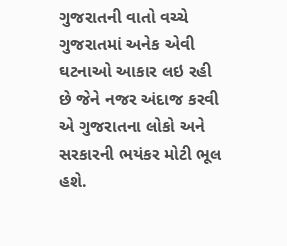ગુજરાતની વાતો વચ્ચે ગુજરાતમાં અનેક એવી ઘટનાઓ આકાર લઇ રહી છે જેને નજર અંદાજ કરવી એ ગુજરાતના લોકો અને સરકારની ભયંકર મોટી ભૂલ હશે.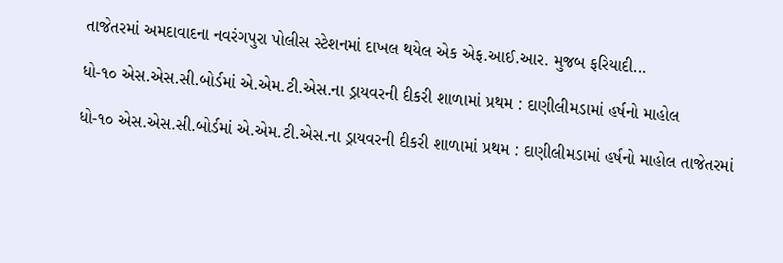તાજેતરમાં અમદાવાદના નવરંગપુરા પોલીસ સ્ટેશનમાં દાખલ થયેલ એક એફ.આઈ.આર. મુજબ ફરિયાદી...

ધો-૧૦ એસ.એસ.સી.બોર્ડમાં એ.એમ.ટી.એસ.ના ડ્રાયવરની દીકરી શાળામાં પ્રથમ : દાણીલીમડામાં હર્ષનો માહોલ

ધો-૧૦ એસ.એસ.સી.બોર્ડમાં એ.એમ.ટી.એસ.ના ડ્રાયવરની દીકરી શાળામાં પ્રથમ : દાણીલીમડામાં હર્ષનો માહોલ તાજેતરમાં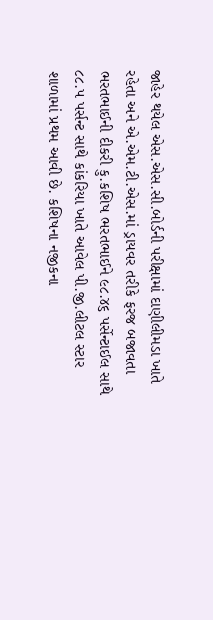જાહેર થયેલ એસ.એસ.સી.બોર્ડની પરીક્ષામાં દાણીલીમડા ખાતે રહેતા અને એ.એમ.ટી.એસ.માં ડ્રાયવર તરીકે ફરજ બજાવતા ભરતભાઈની દીકરી કુ.કશિષ ભરતભાઈને ૯૮.૪૬ પર્સેન્ટાઈલ સાથે ૮૮.૫ પર્સન્ટ સાથે કાંકરિયા ખાતે આવેલ પી.જી.લીટલ સ્ટાર શાળામાં પ્રથમ આવી છે. કશિષના નજીકના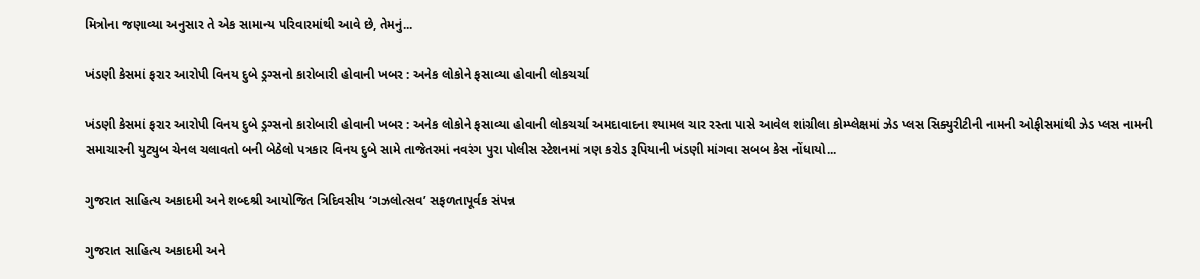મિત્રોના જણાવ્યા અનુસાર તે એક સામાન્ય પરિવારમાંથી આવે છે, તેમનું...

ખંડણી કેસમાં ફરાર આરોપી વિનય દુબે ડ્રગ્સનો કારોબારી હોવાની ખબર : અનેક લોકોને ફસાવ્યા હોવાની લોકચર્ચા

ખંડણી કેસમાં ફરાર આરોપી વિનય દુબે ડ્રગ્સનો કારોબારી હોવાની ખબર : અનેક લોકોને ફસાવ્યા હોવાની લોકચર્ચા અમદાવાદના શ્યામલ ચાર રસ્તા પાસે આવેલ શાંગ્રીલા કોમ્પ્લેક્ષમાં ઝેડ પ્લસ સિક્યુરીટીની નામની ઓફીસમાંથી ઝેડ પ્લસ નામની સમાચારની યુટ્યુબ ચેનલ ચલાવતો બની બેઠેલો પત્રકાર વિનય દુબે સામે તાજેતરમાં નવરંગ પુરા પોલીસ સ્ટેશનમાં ત્રણ કરોડ રૂપિયાની ખંડણી માંગવા સબબ કેસ નોંધાયો...

ગુજરાત સાહિત્ય અકાદમી અને શબ્દશ્રી આયોજિત ત્રિદિવસીય ‘ગઝલોત્સવ’ સફળતાપૂર્વક સંપન્ન

ગુજરાત સાહિત્ય અકાદમી અને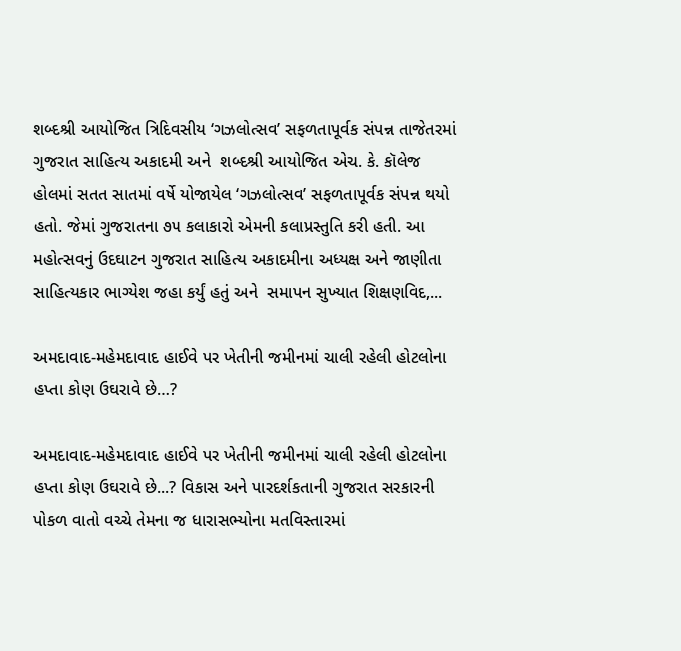શબ્દશ્રી આયોજિત ત્રિદિવસીય ‘ગઝલોત્સવ’ સફળતાપૂર્વક સંપન્ન તાજેતરમાં ગુજરાત સાહિત્ય અકાદમી અને  શબ્દશ્રી આયોજિત એચ. કે. કૉલેજ હોલમાં સતત સાતમાં વર્ષે યોજાયેલ ‘ગઝલોત્સવ’ સફળતાપૂર્વક સંપન્ન થયો હતો. જેમાં ગુજરાતના ૭૫ કલાકારો એમની કલાપ્રસ્તુતિ કરી હતી. આ મહોત્સવનું ઉદઘાટન ગુજરાત સાહિત્ય અકાદમીના અધ્યક્ષ અને જાણીતા સાહિત્યકાર ભાગ્યેશ જહા કર્યું હતું અને  સમાપન સુખ્યાત શિક્ષણવિદ,...

અમદાવાદ-મહેમદાવાદ હાઈવે પર ખેતીની જમીનમાં ચાલી રહેલી હોટલોના હપ્તા કોણ ઉઘરાવે છે…?

અમદાવાદ-મહેમદાવાદ હાઈવે પર ખેતીની જમીનમાં ચાલી રહેલી હોટલોના હપ્તા કોણ ઉઘરાવે છે...? વિકાસ અને પારદર્શકતાની ગુજરાત સરકારની પોકળ વાતો વચ્ચે તેમના જ ધારાસભ્યોના મતવિસ્તારમાં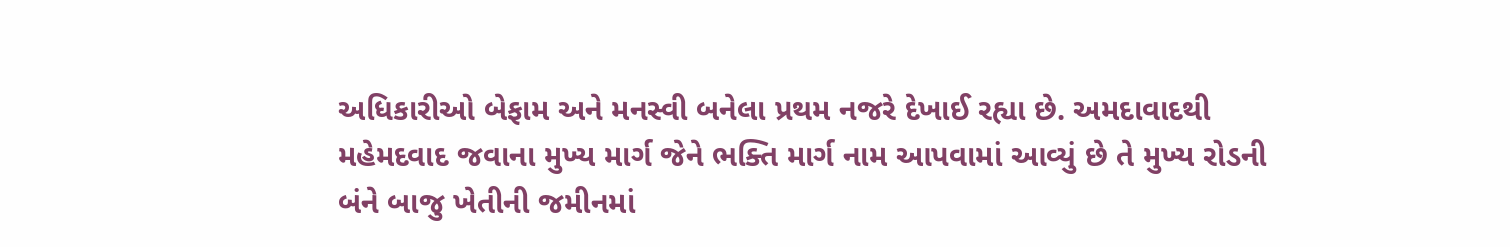અધિકારીઓ બેફામ અને મનસ્વી બનેલા પ્રથમ નજરે દેખાઈ રહ્યા છે. અમદાવાદથી મહેમદવાદ જવાના મુખ્ય માર્ગ જેને ભક્તિ માર્ગ નામ આપવામાં આવ્યું છે તે મુખ્ય રોડની બંને બાજુ ખેતીની જમીનમાં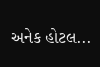અનેક હોટલ...